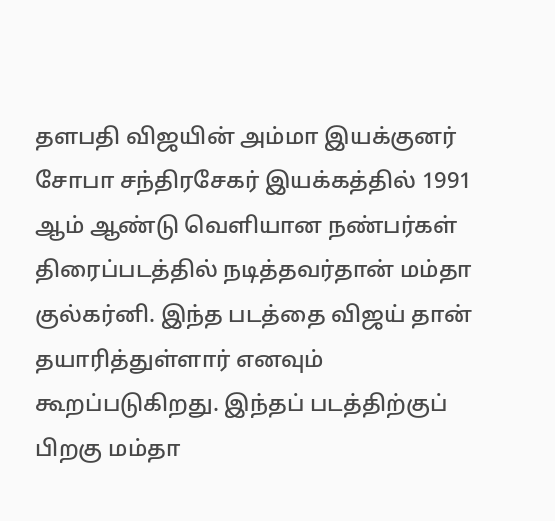தளபதி விஜயின் அம்மா இயக்குனர் சோபா சந்திரசேகர் இயக்கத்தில் 1991 ஆம் ஆண்டு வெளியான நண்பர்கள் திரைப்படத்தில் நடித்தவர்தான் மம்தா குல்கர்னி. இந்த படத்தை விஜய் தான் தயாரித்துள்ளார் எனவும் கூறப்படுகிறது. இந்தப் படத்திற்குப் பிறகு மம்தா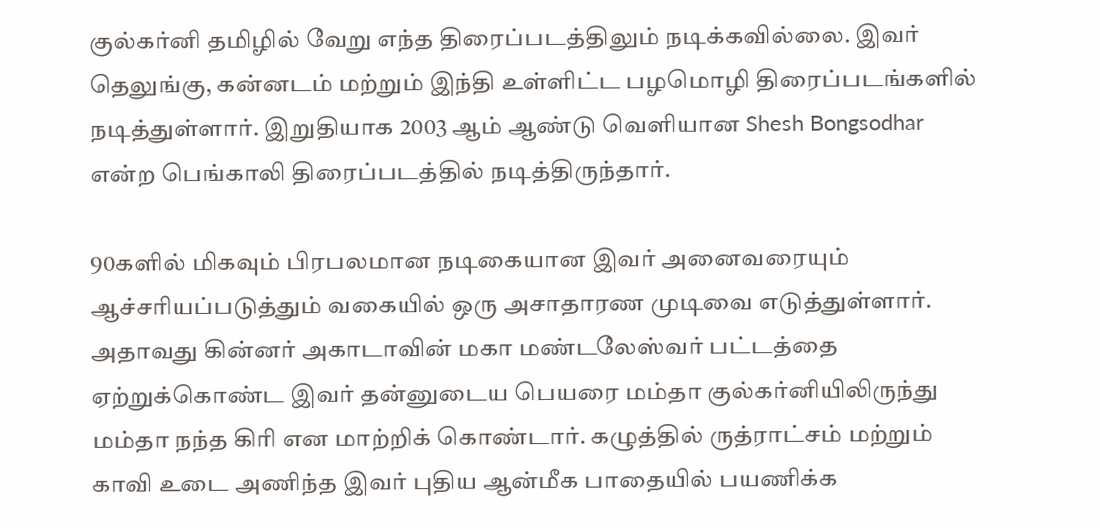குல்கர்னி தமிழில் வேறு எந்த திரைப்படத்திலும் நடிக்கவில்லை. இவர் தெலுங்கு, கன்னடம் மற்றும் இந்தி உள்ளிட்ட பழமொழி திரைப்படங்களில் நடித்துள்ளார். இறுதியாக 2003 ஆம் ஆண்டு வெளியான Shesh Bongsodhar என்ற பெங்காலி திரைப்படத்தில் நடித்திருந்தார்.

90களில் மிகவும் பிரபலமான நடிகையான இவர் அனைவரையும் ஆச்சரியப்படுத்தும் வகையில் ஒரு அசாதாரண முடிவை எடுத்துள்ளார். அதாவது கின்னர் அகாடாவின் மகா மண்டலேஸ்வர் பட்டத்தை ஏற்றுக்கொண்ட இவர் தன்னுடைய பெயரை மம்தா குல்கர்னியிலிருந்து மம்தா நந்த கிரி என மாற்றிக் கொண்டார். கழுத்தில் ருத்ராட்சம் மற்றும் காவி உடை அணிந்த இவர் புதிய ஆன்மீக பாதையில் பயணிக்க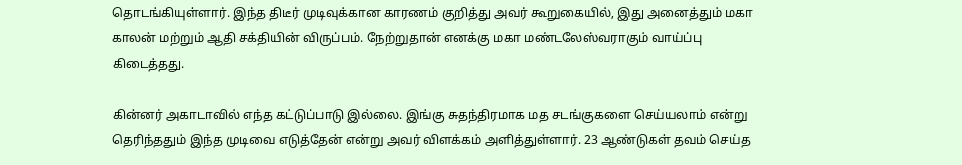தொடங்கியுள்ளார். இந்த திடீர் முடிவுக்கான காரணம் குறித்து அவர் கூறுகையில், இது அனைத்தும் மகா காலன் மற்றும் ஆதி சக்தியின் விருப்பம். நேற்றுதான் எனக்கு மகா மண்டலேஸ்வராகும் வாய்ப்பு கிடைத்தது.

கின்னர் அகாடாவில் எந்த கட்டுப்பாடு இல்லை. இங்கு சுதந்திரமாக மத சடங்குகளை செய்யலாம் என்று தெரிந்ததும் இந்த முடிவை எடுத்தேன் என்று அவர் விளக்கம் அளித்துள்ளார். 23 ஆண்டுகள் தவம் செய்த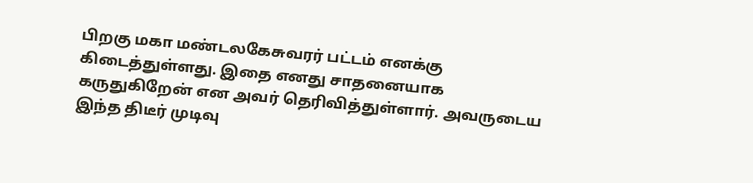பிறகு மகா மண்டலகேசுவரர் பட்டம் எனக்கு கிடைத்துள்ளது. இதை எனது சாதனையாக கருதுகிறேன் என அவர் தெரிவித்துள்ளார். அவருடைய இந்த திடீர் முடிவு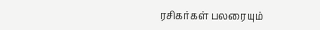ரசிகர்கள் பலரையும்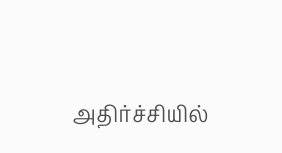அதிர்ச்சியில்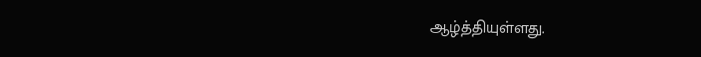ஆழ்த்தியுள்ளது.